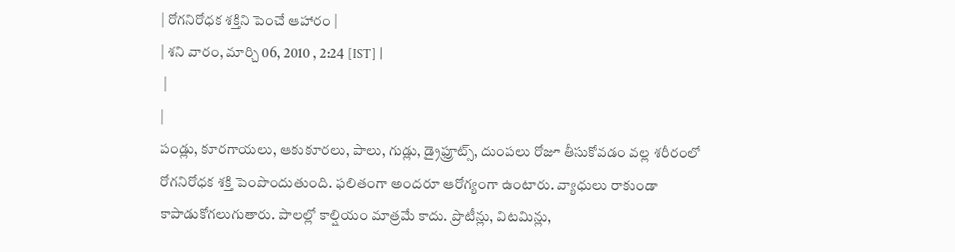| రోగనిరోధక శక్తిని పెంచే ఆహారం |
| శని వారం, మార్చి 06, 2010 , 2:24 [IST] |
 |
|
పండ్లు, కూరగాయలు, ఆకుకూరలు, పాలు, గుడ్లు, డ్రైఫ్రూట్స్, దుంపలు రోజూ తీసుకోవడం వల్ల శరీరంలో రోగనిరోధక శక్తి పెంపొందుతుంది. ఫలితంగా అందరూ ఆరోగ్యంగా ఉంటారు. వ్యాధులు రాకుండా కాపాడుకోగలుగుతారు. పాలల్లో కాల్షియం మాత్రమే కాదు. ప్రొటీన్లు, విటమిన్లు,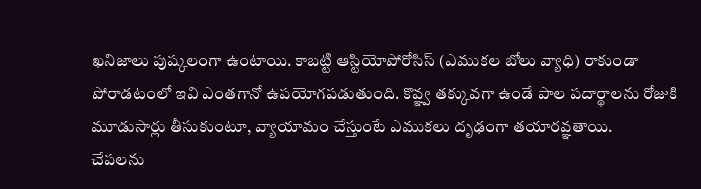ఖనిజాలు పుష్కలంగా ఉంటాయి. కాబట్టి ఆస్టియోపోరోసిస్ (ఎముకల బోలు వ్యాధి) రాకుండా పోరాడటంలో ఇవి ఎంతగానో ఉపయోగపడుతుంది. కొవ్ఞ్వ తక్కువగా ఉండే పాల పదార్థాలను రోజుకి మూడుసార్లు తీసుకుంటూ, వ్యాయామం చేస్తుంటే ఎముకలు దృఢంగా తయారవ్ఞతాయి.
చేపలను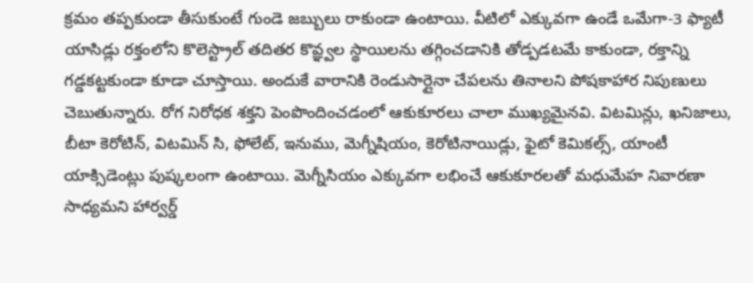క్రమం తప్పకుండా తీసుకుంటే గుండె జబ్బులు రాకుండా ఉంటాయి. వీటిలో ఎక్కువగా ఉండే ఒమేగా-3 ఫ్యాటీ యాసిడ్లు రక్తంలోని కొలెస్ట్రాల్ తదితర కొవ్ఞ్వల స్థాయిలను తగ్గించడానికి తోడ్పడటమే కాకుండా, రక్తాన్ని గడ్డకట్టకుండా కూడా చూస్తాయి. అందుకే వారానికి రెండుసార్లైనా చేపలను తినాలని పోషకాహార నిపుణులు చెబుతున్నారు. రోగ నిరోధక శక్తని పెంపొందించడంలో ఆకుకూరలు చాలా ముఖ్యమైనవి. విటమిన్లు, ఖనిజాలు, బీటా కెరోటిన్, విటమిన్ సి, ఫోలేట్, ఇనుము, మెగ్నీషియం, కెరోటినాయిడ్లు, ఫైటో కెమికల్స్, యాంటీ యాక్సిడెంట్లు పుష్కలంగా ఉంటాయి. మెగ్నీసియం ఎక్కువగా లభించే ఆకుకూరలతో మధుమేహ నివారణా సాధ్యమని హార్వర్డ్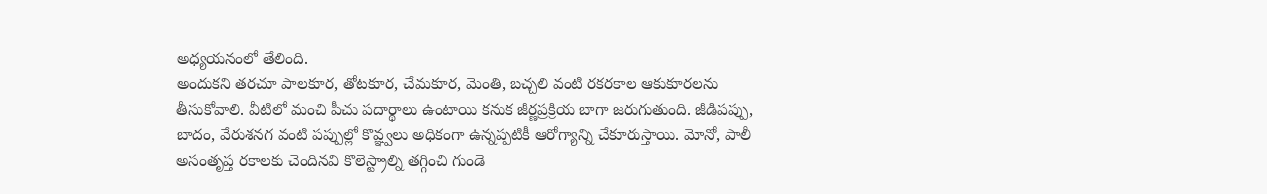అధ్యయనంలో తేలింది.
అందుకని తరచూ పాలకూర, తోటకూర, చేమకూర, మెంతి, బచ్చలి వంటి రకరకాల ఆకుకూరలను తీసుకోవాలి. వీటిలో మంచి పీచు పదార్థాలు ఉంటాయి కనుక జీర్ణప్రక్రియ బాగా జరుగుతుంది. జీడిపప్పు, బాదం, వేరుశనగ వంటి పప్పుల్లో కొవ్ఞ్వలు అధికంగా ఉన్నప్పటికీ ఆరోగ్యాన్ని చేకూరుస్తాయి. మోనో, పాలీ అసంతృప్త రకాలకు చెందినవి కొలెస్ట్రాల్ని తగ్గించి గుండె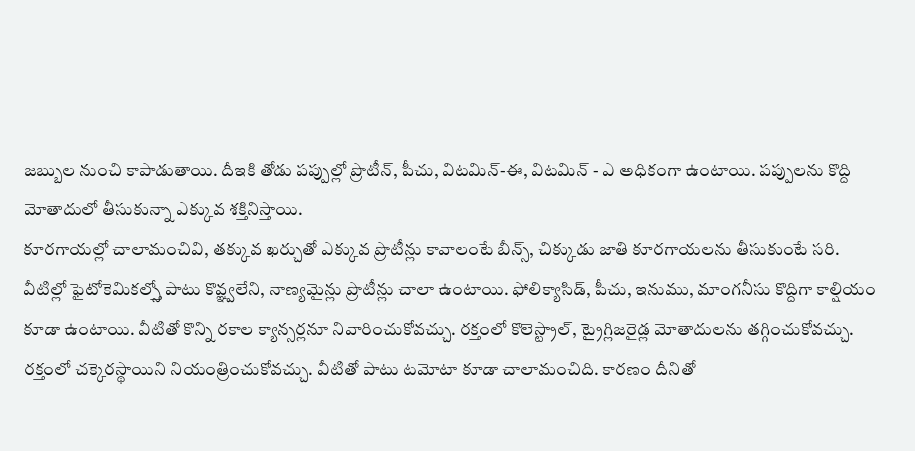జబ్బుల నుంచి కాపాడుతాయి. దీఇకి తోడు పప్పుల్లో ప్రొటీన్, పీచు, విటమిన్-ఈ, విటమిన్ - ఎ అధికంగా ఉంటాయి. పప్పులను కొద్ది మోతాదులో తీసుకున్నా ఎక్కువ శక్తినిస్తాయి.
కూరగాయల్లో చాలామంచివి, తక్కువ ఖర్చుతో ఎక్కువ ప్రొటీన్లు కావాలంటే బీన్స్, చిక్కుడు జాతి కూరగాయలను తీసుకుంటే సరి. వీటిల్లో ఫైటోకెమికల్స్తో పాటు కొవ్ఞ్వలేని, నాణ్యమైన్లు ప్రొటీన్లు చాలా ఉంటాయి. ఫోలిక్యాసిడ్, పీచు, ఇనుము, మాంగనీసు కొద్దిగా కాల్షియం కూడా ఉంటాయి. వీటితో కొన్ని రకాల క్యాన్సర్లనూ నివారించుకోవచ్చు. రక్తంలో కొలెస్ట్రాల్, ట్రైగ్లిజరైడ్ల మోతాదులను తగ్గించుకోవచ్చు. రక్తంలో చక్కెరస్థాయిని నియంత్రించుకోవచ్చు. వీటితో పాటు టమోటా కూడా చాలామంచిది. కారణం దీనితో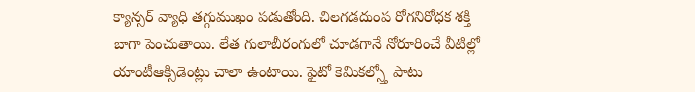క్యాన్సర్ వ్యాధి తగ్గుముఖం పడుతోంది. చిలగడదుంప రోగనిరోధక శక్తి బాగా పెంచుతాయి. లేత గులాబీరంగులో చూడగానే నోరూరించే వీటిల్లో యాంటీఆక్సిడెంట్లు చాలా ఉంటాయి. ఫైటో కెమికల్స్తో పాటు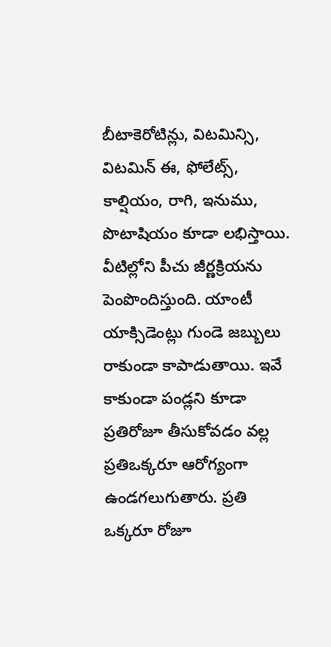బీటాకెరోటిన్లు, విటమిన్సి, విటమిన్ ఈ, ఫోలేట్స్, కాల్షియం, రాగి, ఇనుము, పొటాషియం కూడా లభిస్తాయి. వీటిల్లోని పీచు జీర్ణక్రియను పెంపొందిస్తుంది. యాంటీ యాక్సిడెంట్లు గుండె జబ్బులు రాకుండా కాపాడుతాయి. ఇవే కాకుండా పండ్లని కూడా ప్రతిరోజూ తీసుకోవడం వల్ల ప్రతిఒక్కరూ ఆరోగ్యంగా ఉండగలుగుతారు. ప్రతి ఒక్కరూ రోజూ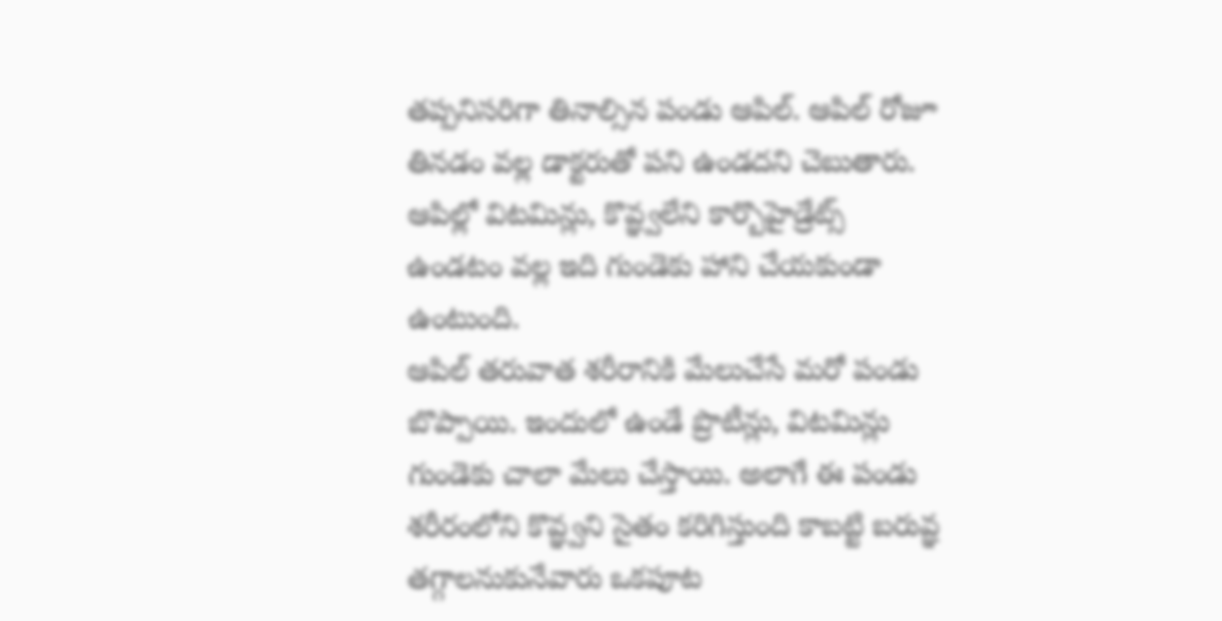తప్పనిసరిగా తినాల్సిన పండు ఆపిల్. ఆపిల్ రోజూ తినడం వల్ల డాక్టరుతో పని ఉండదని చెబుతారు. ఆపిల్లో విటమిన్లు, కొవ్ఞ్వలేని కార్బొహైడ్రేట్స్ ఉండటం వల్ల ఇది గుండెకు హాని చేయకుండా ఉంటుంది.
ఆపిల్ తరువాత శరీరానికి మేలుచేసే మరో పండు బొప్పాయి. ఇందులో ఉండే ప్రొటీన్లు, విటమిన్లు గుండెకు చాలా మేలు చేస్తాయి. అలాగే ఈ పండు శరీరంలోని కొవ్ఞ్వని సైతం కరిగిస్తుంది కాబట్టి బరువ్ఞ తగ్గాలనుకునేవారు ఒకపూట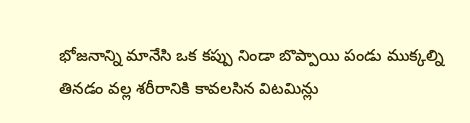భోజనాన్ని మానేసి ఒక కప్పు నిండా బొప్పాయి పండు ముక్కల్ని తినడం వల్ల శరీరానికి కావలసిన విటమిన్లు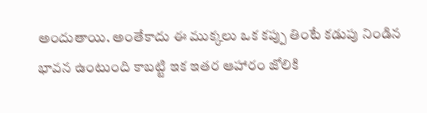అందుతాయి. అంతేకాదు ఈ ముక్కలు ఒక కప్పు తింటే కడుపు నిండిన భావన ఉంటుంది కాబట్టి ఇక ఇతర ఆహారం జోలికి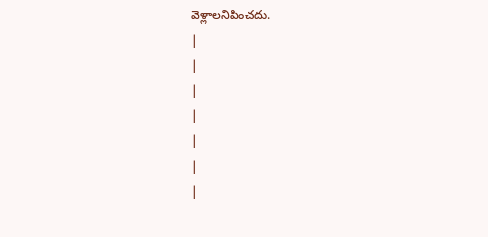వెళ్లాలనిపించదు.
|
|
|
|
|
|
|